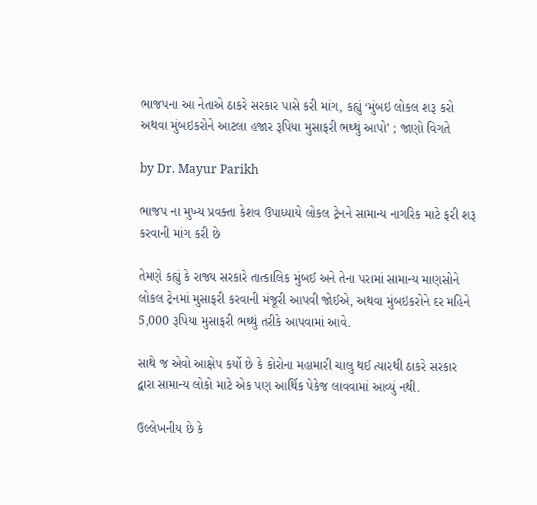ભાજપના આ નેતાએ ઠાકરે સરકાર પાસે કરી માંગ, કહ્યું ‘મુંબઇ લોકલ શરૂ કરો અથવા મુંબઇકરોને આટલા હજાર રૂપિયા મુસાફરી ભથ્થું આપો’ ; જાણો વિગતે

by Dr. Mayur Parikh

ભાજપ ના મુખ્ય પ્રવક્તા કેશવ ઉપાધ્યાયે લોકલ ટ્રેનને સામાન્ય નાગરિક માટે ફરી શરૂ કરવાની માંગ કરી છે

તેમણે કહ્યું કે રાજ્ય સરકારે તાત્કાલિક મુંબઈ અને તેના પરામાં સામાન્ય માણસોને લોકલ ટ્રેનમાં મુસાફરી કરવાની મંજૂરી આપવી જોઈએ, અથવા મુંબઇકરોને દર મહિને 5,000 રૂપિયા મુસાફરી ભથ્થું તરીકે આપવામાં આવે.

સાથે જ એવો આક્ષેપ કર્યો છે કે કોરોના મહામારી ચાલુ થઈ ત્યારથી ઠાકરે સરકાર દ્વારા સામાન્ય લોકો માટે એક પણ આર્થિક પેકેજ લાવવામાં આવ્યું નથી.

ઉલ્લેખનીય છે કે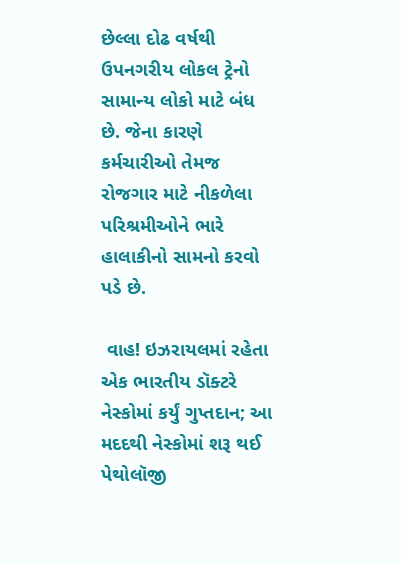છેલ્લા દોઢ વર્ષથી ઉપનગરીય લોકલ ટ્રેનો સામાન્ય લોકો માટે બંધ છે. જેના કારણે કર્મચારીઓ તેમજ રોજગાર માટે નીકળેલા પરિશ્રમીઓને ભારે  હાલાકીનો સામનો કરવો પડે છે.

 વાહ! ઇઝરાયલમાં રહેતા એક ભારતીય ડૉક્ટરે નેસ્કોમાં કર્યું ગુપ્તદાન; આ મદદથી નેસ્કોમાં શરૂ થઈ પેથોલૉજી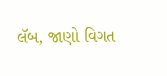લૅબ, જાણો વિગત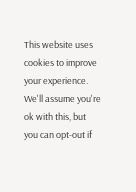This website uses cookies to improve your experience. We'll assume you're ok with this, but you can opt-out if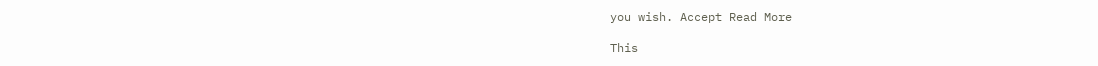you wish. Accept Read More

This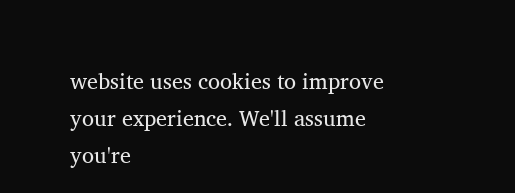website uses cookies to improve your experience. We'll assume you're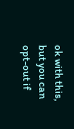ok with this, but you can opt-out if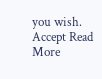you wish. Accept Read More